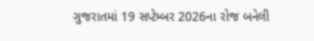ગુજરાતમાં 19 સપ્ટેમ્બર 2026ના રોજ બનેલી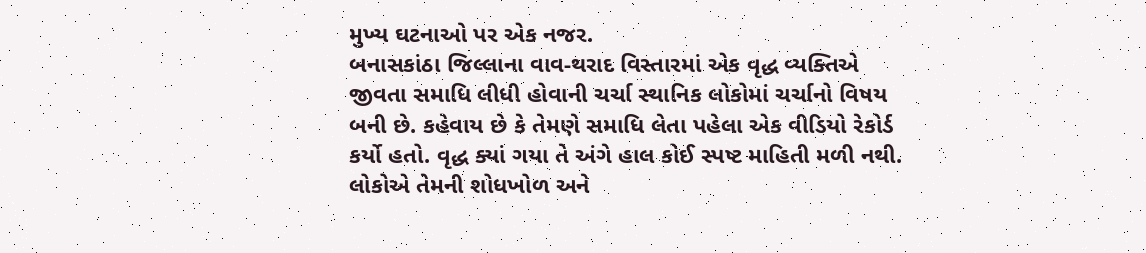મુખ્ય ઘટનાઓ પર એક નજર.
બનાસકાંઠા જિલ્લાના વાવ-થરાદ વિસ્તારમાં એક વૃદ્ધ વ્યક્તિએ જીવતા સમાધિ લીધી હોવાની ચર્ચા સ્થાનિક લોકોમાં ચર્ચાનો વિષય બની છે. કહેવાય છે કે તેમણે સમાધિ લેતા પહેલા એક વીડિયો રેકોર્ડ કર્યો હતો. વૃદ્ધ ક્યાં ગયા તે અંગે હાલ કોઈ સ્પષ્ટ માહિતી મળી નથી. લોકોએ તેમની શોધખોળ અને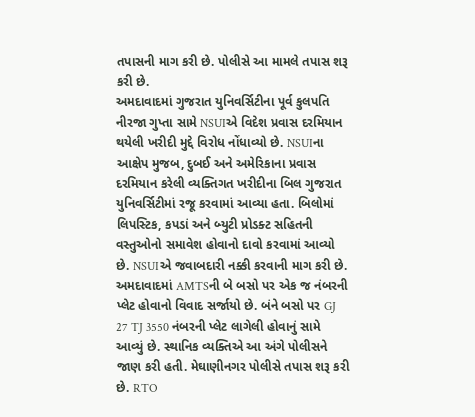તપાસની માગ કરી છે. પોલીસે આ મામલે તપાસ શરૂ કરી છે.
અમદાવાદમાં ગુજરાત યુનિવર્સિટીના પૂર્વ કુલપતિ નીરજા ગુપ્તા સામે NSUIએ વિદેશ પ્રવાસ દરમિયાન થયેલી ખરીદી મુદ્દે વિરોધ નોંધાવ્યો છે. NSUIના આક્ષેપ મુજબ, દુબઈ અને અમેરિકાના પ્રવાસ દરમિયાન કરેલી વ્યક્તિગત ખરીદીના બિલ ગુજરાત યુનિવર્સિટીમાં રજૂ કરવામાં આવ્યા હતા. બિલોમાં લિપસ્ટિક, કપડાં અને બ્યુટી પ્રોડક્ટ સહિતની વસ્તુઓનો સમાવેશ હોવાનો દાવો કરવામાં આવ્યો છે. NSUIએ જવાબદારી નક્કી કરવાની માગ કરી છે.
અમદાવાદમાં AMTSની બે બસો પર એક જ નંબરની પ્લેટ હોવાનો વિવાદ સર્જાયો છે. બંને બસો પર GJ 27 TJ 3550 નંબરની પ્લેટ લાગેલી હોવાનું સામે આવ્યું છે. સ્થાનિક વ્યક્તિએ આ અંગે પોલીસને જાણ કરી હતી. મેઘાણીનગર પોલીસે તપાસ શરૂ કરી છે. RTO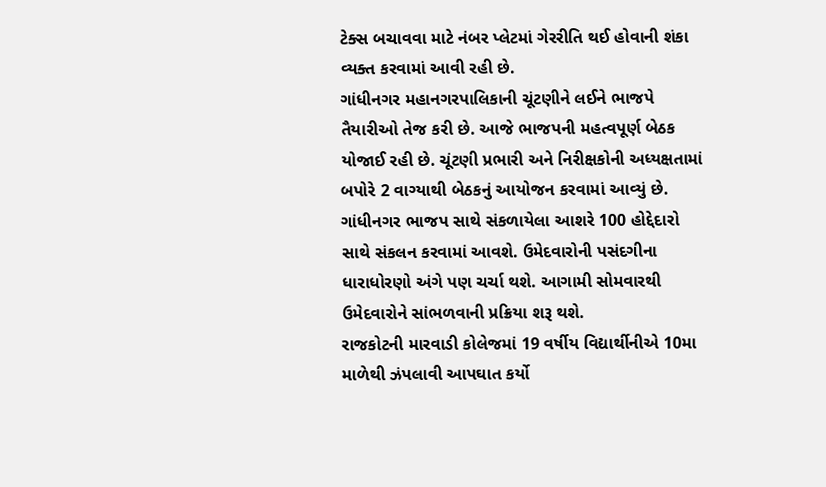ટેક્સ બચાવવા માટે નંબર પ્લેટમાં ગેરરીતિ થઈ હોવાની શંકા વ્યક્ત કરવામાં આવી રહી છે.
ગાંધીનગર મહાનગરપાલિકાની ચૂંટણીને લઈને ભાજપે તૈયારીઓ તેજ કરી છે. આજે ભાજપની મહત્વપૂર્ણ બેઠક યોજાઈ રહી છે. ચૂંટણી પ્રભારી અને નિરીક્ષકોની અધ્યક્ષતામાં બપોરે 2 વાગ્યાથી બેઠકનું આયોજન કરવામાં આવ્યું છે. ગાંધીનગર ભાજપ સાથે સંકળાયેલા આશરે 100 હોદ્દેદારો સાથે સંકલન કરવામાં આવશે. ઉમેદવારોની પસંદગીના ધારાધોરણો અંગે પણ ચર્ચા થશે. આગામી સોમવારથી ઉમેદવારોને સાંભળવાની પ્રક્રિયા શરૂ થશે.
રાજકોટની મારવાડી કોલેજમાં 19 વર્ષીય વિદ્યાર્થીનીએ 10મા માળેથી ઝંપલાવી આપઘાત કર્યો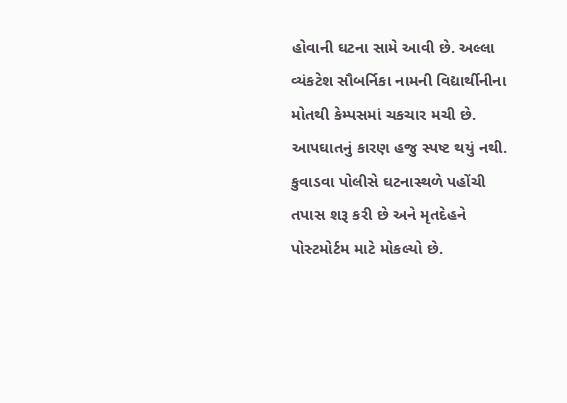હોવાની ઘટના સામે આવી છે. અલ્લા વ્યંકટેશ સૌબર્નિકા નામની વિદ્યાર્થીનીના મોતથી કેમ્પસમાં ચકચાર મચી છે. આપઘાતનું કારણ હજુ સ્પષ્ટ થયું નથી. કુવાડવા પોલીસે ઘટનાસ્થળે પહોંચી તપાસ શરૂ કરી છે અને મૃતદેહને પોસ્ટમોર્ટમ માટે મોકલ્યો છે.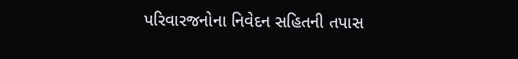પરિવારજનોના નિવેદન સહિતની તપાસ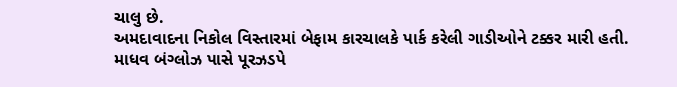ચાલુ છે.
અમદાવાદના નિકોલ વિસ્તારમાં બેફામ કારચાલકે પાર્ક કરેલી ગાડીઓને ટક્કર મારી હતી. માધવ બંગ્લોઝ પાસે પૂરઝડપે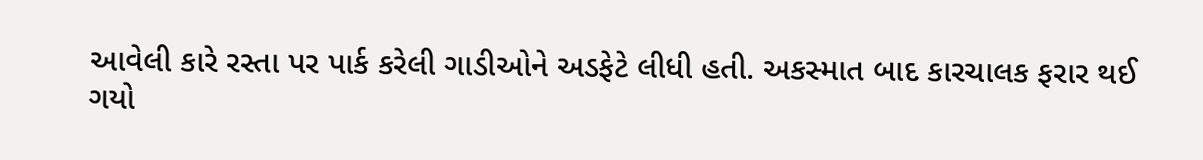આવેલી કારે રસ્તા પર પાર્ક કરેલી ગાડીઓને અડફેટે લીધી હતી. અકસ્માત બાદ કારચાલક ફરાર થઈ ગયો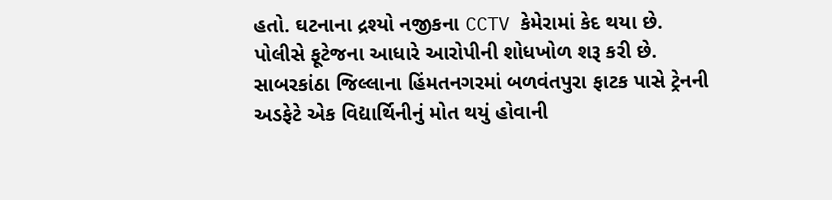હતો. ઘટનાના દ્રશ્યો નજીકના CCTV કેમેરામાં કેદ થયા છે. પોલીસે ફૂટેજના આધારે આરોપીની શોધખોળ શરૂ કરી છે.
સાબરકાંઠા જિલ્લાના હિંમતનગરમાં બળવંતપુરા ફાટક પાસે ટ્રેનની અડફેટે એક વિદ્યાર્થિનીનું મોત થયું હોવાની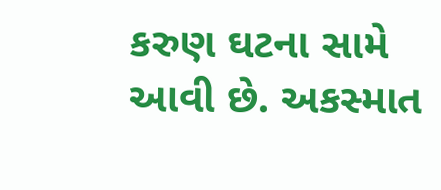કરુણ ઘટના સામે આવી છે. અકસ્માત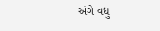અંગે વધુ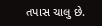તપાસ ચાલુ છે.